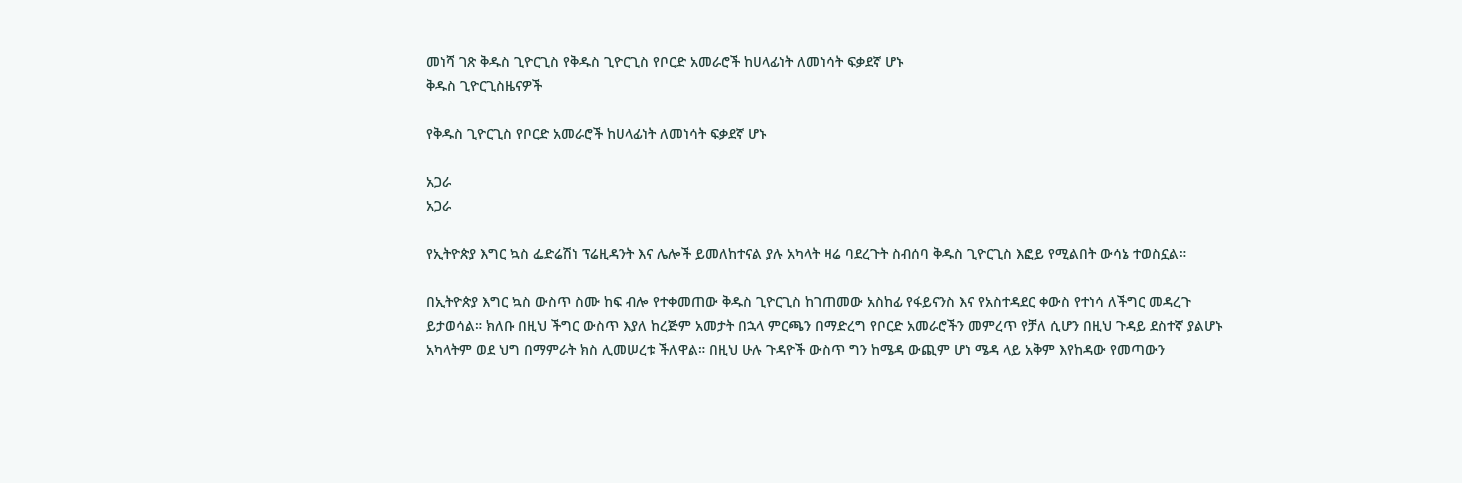መነሻ ገጽ ቅዱስ ጊዮርጊስ የቅዱስ ጊዮርጊስ የቦርድ አመራሮች ከሀላፊነት ለመነሳት ፍቃደኛ ሆኑ
ቅዱስ ጊዮርጊስዜናዎች

የቅዱስ ጊዮርጊስ የቦርድ አመራሮች ከሀላፊነት ለመነሳት ፍቃደኛ ሆኑ

አጋራ
አጋራ

የኢትዮጵያ እግር ኳስ ፌድሬሽነ ፕሬዚዳንት እና ሌሎች ይመለከተናል ያሉ አካላት ዛሬ ባደረጉት ስብሰባ ቅዱስ ጊዮርጊስ እፎይ የሚልበት ውሳኔ ተወስኗል።

በኢትዮጵያ እግር ኳስ ውስጥ ስሙ ከፍ ብሎ የተቀመጠው ቅዱስ ጊዮርጊስ ከገጠመው አስከፊ የፋይናንስ እና የአስተዳደር ቀውስ የተነሳ ለችግር መዳረጉ ይታወሳል። ክለቡ በዚህ ችግር ውስጥ እያለ ከረጅም አመታት በኋላ ምርጫን በማድረግ የቦርድ አመራሮችን መምረጥ የቻለ ሲሆን በዚህ ጉዳይ ደስተኛ ያልሆኑ አካላትም ወደ ህግ በማምራት ክስ ሊመሠረቱ ችለዋል። በዚህ ሁሉ ጉዳዮች ውስጥ ግን ከሜዳ ውጪም ሆነ ሜዳ ላይ አቅም እየከዳው የመጣውን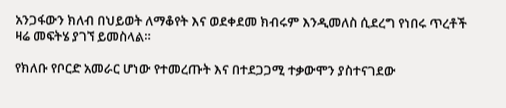አንጋፋውን ክለብ በህይወት ለማቆየት እና ወደቀደመ ክብሩም እንዲመለስ ሲደረግ የነበሩ ጥረቶች ዛሬ መፍትሄ ያገኘ ይመስላል።

የክለቡ የቦርድ አመራር ሆነው የተመረጡት እና በተደጋጋሚ ተቃውሞን ያስተናገደው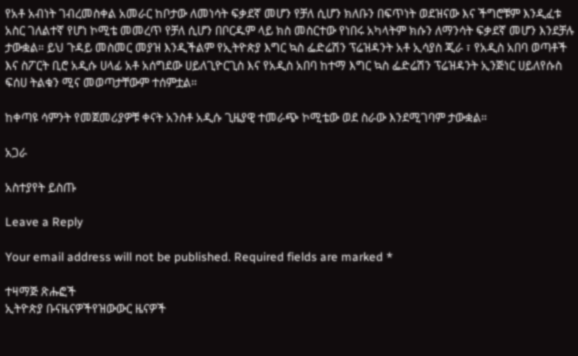የአቶ አብነት ገብረመስቀል አመራር ከቦታው ለመነሳት ፍቃደኛ መሆን የቻለ ሲሆን ክለቡን በፍጥነት ወደዝናው እና ችግሮቹም እንዲፈቱ አስር ገለልተኛ የሆነ ኮሚቴ መመረጥ የቻለ ሲሆን በቦርዱም ላይ ክስ መስርተው የነበሩ አካላትም ክሱን ለማንሳት ፍቃደኛ መሆን እንደቻሉ ታውቋል። ይህ ጉዳይ መስመር መያዝ እንዲችልም የኢትዮጵያ እግር ኳስ ፌድሬሽን ፕሬዝዳንት አቶ ኢሳያስ ጂራ ፣ የአዲስ አበባ ወጣቶች እና ስፖርት ቢሮ አዲሱ ሀላፊ አቶ አሰግደው ሀይለጊዮርጊስ እና የአዲስ አበባ ከተማ እግር ኳስ ፌድሬሽን ፕሬዝዳንት ኢንጅነር ሀይለየሱስ ፍሰሀ ትልቁን ሚና መወጣታቸውም ተሰምቷል።

ከቀጣዩ ሳምንት የመጀመሪያዎቹ ቀናት አንስቶ አዲሱ ጊዜያዊ ተመራጭ ኮሚቴው ወደ ስራው እንደሚገባም ታውቋል።

አጋራ

አስተያየት ይስጡ

Leave a Reply

Your email address will not be published. Required fields are marked *

ተዛማጅ ጽሑፎች
ኢትዮጵያ ቡናዜናዎችየዝውውር ዜናዎች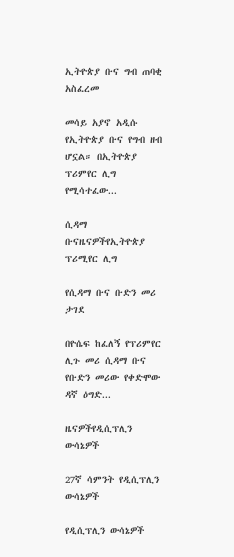ኢትዮጵያ ቡና ግብ ጠባቂ አስፈረመ

መሳይ አያኖ አዲሱ የኢትዮጵያ ቡና የግብ ዘብ ሆኗል። በኢትዮጵያ ፕሪምየር ሊግ የሚሳተፈው...

ሲዳማ ቡናዜናዎችየኢትዮጵያ ፕሪሚየር ሊግ

የሲዳማ ቡና ቡድን መሪ ታገደ

በዮሴፍ ከፈለኝ የፕሪምየር ሊጉ መሪ ሲዳማ ቡና የቡድን መሪው የቀድሞው ዳኛ ዕግድ...

ዜናዎችየዲሲፕሊን ውሳኔዎች

27ኛ ሳምንት የዲሲፕሊን ውሳኔዎች

የዲሲፕሊን ውሳኔዎች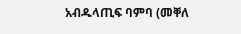አብዱላጢፍ ባምባ (መቐለ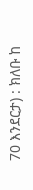70 እንደርታ) : ክለቡ ከ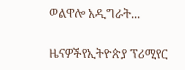ወልዋሎ አዲግራት...

ዜናዎችየኢትዮጵያ ፕሪሚየር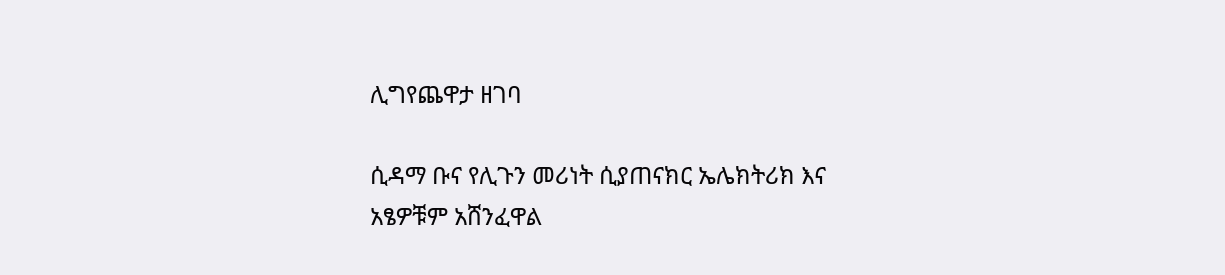ሊግየጨዋታ ዘገባ

ሲዳማ ቡና የሊጉን መሪነት ሲያጠናክር ኤሌክትሪክ እና አፄዎቹም አሸንፈዋል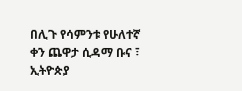በሊጉ የሳምንቱ የሁለተኛ ቀን ጨዋታ ሲዳማ ቡና ፣ ኢትዮጵያ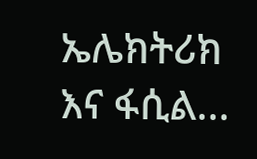ኤሌክትሪክ እና ፋሲል...